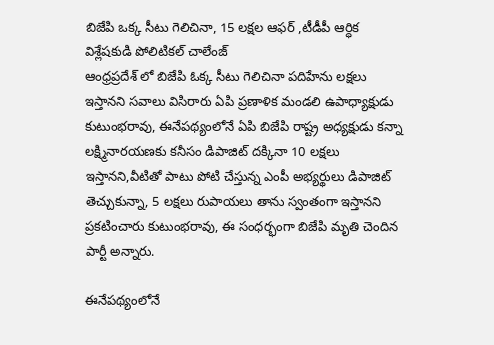బిజేపి ఒక్క సీటు గెలిచినా, 15 లక్షల ఆఫర్ ,టీడీపీ ఆర్ధిక విశ్లేషకుడి పోలిటికల్ చాలేంజ్
ఆంధ్రప్రదేశ్ లో బిజేపి ఓక్క సీటు గెలిచినా పదిహేను లక్షలు ఇస్తానని సవాలు విసిరారు ఏపి ప్రణాళిక మండలి ఉపాధ్యాక్షుడు కుటుంభరావు, ఈనేపథ్యంలోనే ఏపి బిజేపి రాష్ట్ర అధ్యక్షుడు కన్నా లక్ష్మినారయణకు కనీసం డిపాజిట్ దక్కినా 10 లక్షలు ఇస్తానని,వీటితో పాటు పోటి చేస్తున్న ఎంపీ అభ్యర్థులు డిపాజిట్ తెచ్చుకున్నా, 5 లక్షలు రుపాయలు తాను స్వంతంగా ఇస్తానని ప్రకటించారు కుటుంభరావు, ఈ సంధర్భంగా బిజేపి మృతి చెందిన పార్టీ అన్నారు.

ఈనేపథ్యంలోనే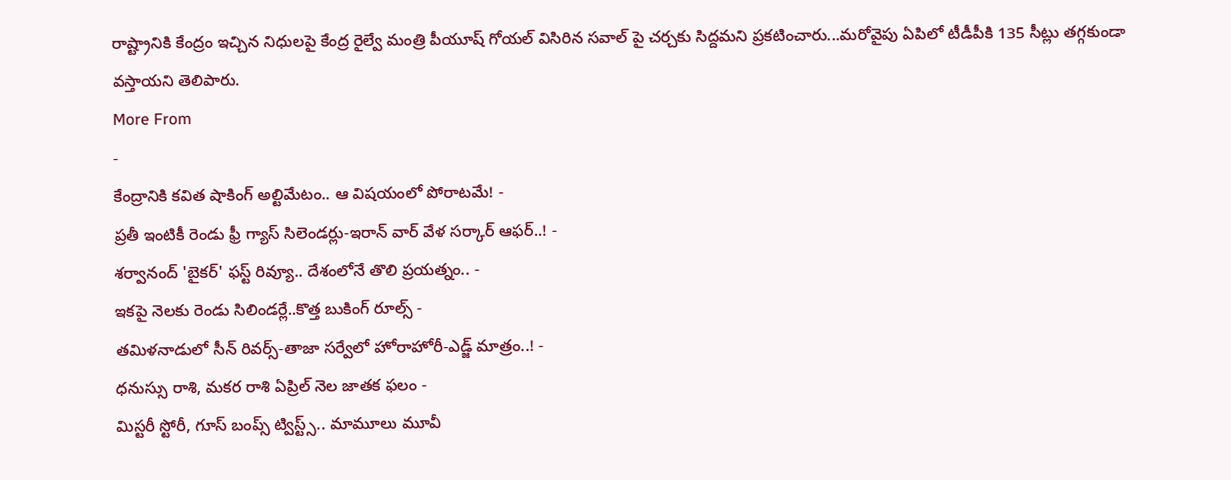రాష్ట్రానికి కేంద్రం ఇచ్చిన నిధులపై కేంద్ర రైల్వే మంత్రి పీయూష్ గోయల్ విసిరిన సవాల్ పై చర్చకు సిద్దమని ప్రకటించారు...మరోవైపు ఏపిలో టీడీపీకి 135 సీట్లు తగ్గకుండా వస్తాయని తెలిపారు.
More From
-
కేంద్రానికి కవిత షాకింగ్ అల్టిమేటం.. ఆ విషయంలో పోరాటమే! -
ప్రతీ ఇంటికీ రెండు ఫ్రీ గ్యాస్ సిలెండర్లు-ఇరాన్ వార్ వేళ సర్కార్ ఆఫర్..! -
శర్వానంద్ 'బైకర్' ఫస్ట్ రివ్యూ.. దేశంలోనే తొలి ప్రయత్నం.. -
ఇకపై నెలకు రెండు సిలిండర్లే..కొత్త బుకింగ్ రూల్స్ -
తమిళనాడులో సీన్ రివర్స్-తాజా సర్వేలో హోరాహోరీ-ఎడ్జ్ మాత్రం..! -
ధనుస్సు రాశి, మకర రాశి ఏప్రిల్ నెల జాతక ఫలం -
మిస్టరీ స్టోరీ, గూస్ బంప్స్ ట్విస్ట్స్.. మామూలు మూవీ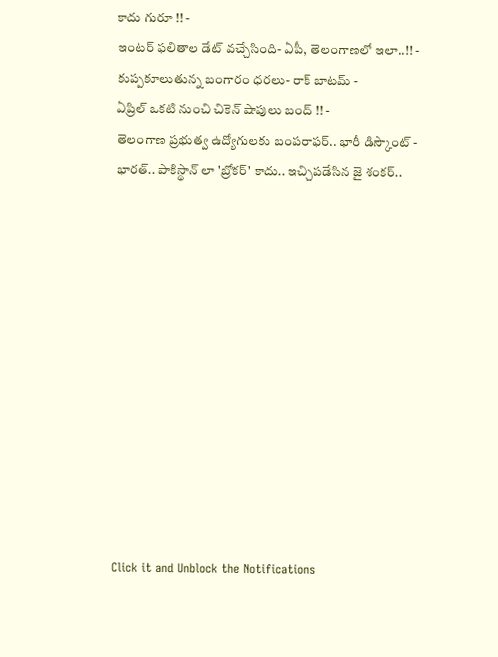కాదు గురూ !! -
ఇంటర్ ఫలితాల డేట్ వచ్చేసింది- ఏపీ, తెలంగాణలో ఇలా..!! -
కుప్పకూలుతున్న బంగారం ధరలు- రాక్ బాటమ్ -
ఏప్రిల్ ఒకటి నుంచి చికెన్ షాపులు బంద్ !! -
తెలంగాణ ప్రభుత్వ ఉద్యోగులకు బంపరాఫర్.. భారీ డిస్కౌంట్ -
భారత్.. పాకిస్థాన్ లా 'బ్రోకర్' కాదు.. ఇచ్చిపడేసిన జై శంకర్..












Click it and Unblock the Notifications